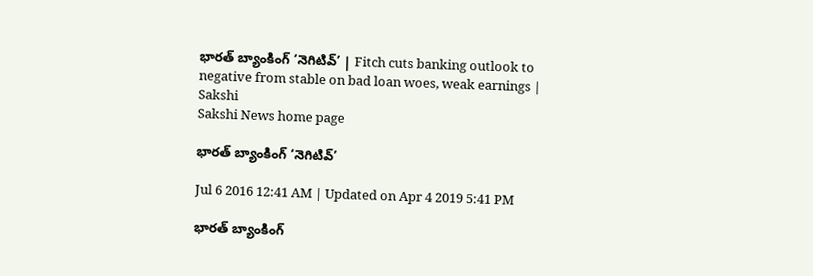భారత్ బ్యాంకింగ్ ‘నెగిటివ్’ | Fitch cuts banking outlook to negative from stable on bad loan woes, weak earnings | Sakshi
Sakshi News home page

భారత్ బ్యాంకింగ్ ‘నెగిటివ్’

Jul 6 2016 12:41 AM | Updated on Apr 4 2019 5:41 PM

భారత్ బ్యాంకింగ్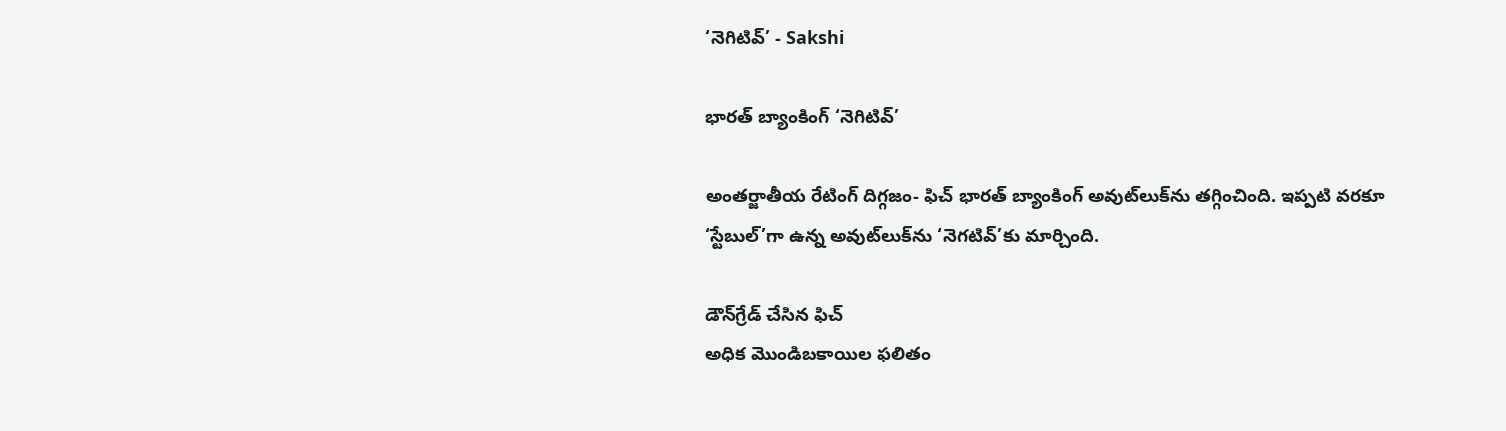‘నెగిటివ్’ - Sakshi

భారత్ బ్యాంకింగ్ ‘నెగిటివ్’

అంతర్జాతీయ రేటింగ్ దిగ్గజం- ఫిచ్ భారత్ బ్యాంకింగ్ అవుట్‌లుక్‌ను తగ్గించింది. ఇప్పటి వరకూ ‘స్టేబుల్’గా ఉన్న అవుట్‌లుక్‌ను ‘నెగటివ్’కు మార్చింది.

డౌన్‌గ్రేడ్ చేసిన ఫిచ్
అధిక మొండిబకాయిల ఫలితం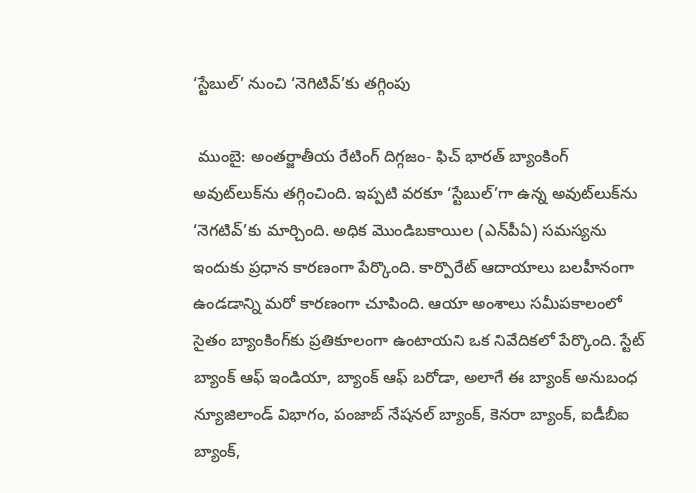‘స్టేబుల్’ నుంచి ‘నెగిటివ్’కు తగ్గింపు

 ముంబై: అంతర్జాతీయ రేటింగ్ దిగ్గజం- ఫిచ్ భారత్ బ్యాంకింగ్ అవుట్‌లుక్‌ను తగ్గించింది. ఇప్పటి వరకూ ‘స్టేబుల్’గా ఉన్న అవుట్‌లుక్‌ను ‘నెగటివ్’కు మార్చింది. అధిక మొండిబకాయిల (ఎన్‌పీఏ) సమస్యను ఇందుకు ప్రధాన కారణంగా పేర్కొంది. కార్పొరేట్ ఆదాయాలు బలహీనంగా ఉండడాన్ని మరో కారణంగా చూపింది. ఆయా అంశాలు సమీపకాలంలో సైతం బ్యాంకింగ్‌కు ప్రతికూలంగా ఉంటాయని ఒక నివేదికలో పేర్కొంది. స్టేట్ బ్యాంక్ ఆఫ్ ఇండియా, బ్యాంక్ ఆఫ్ బరోడా, అలాగే ఈ బ్యాంక్ అనుబంధ న్యూజిలాండ్ విభాగం, పంజాబ్ నేషనల్ బ్యాంక్, కెనరా బ్యాంక్, ఐడీబీఐ బ్యాంక్,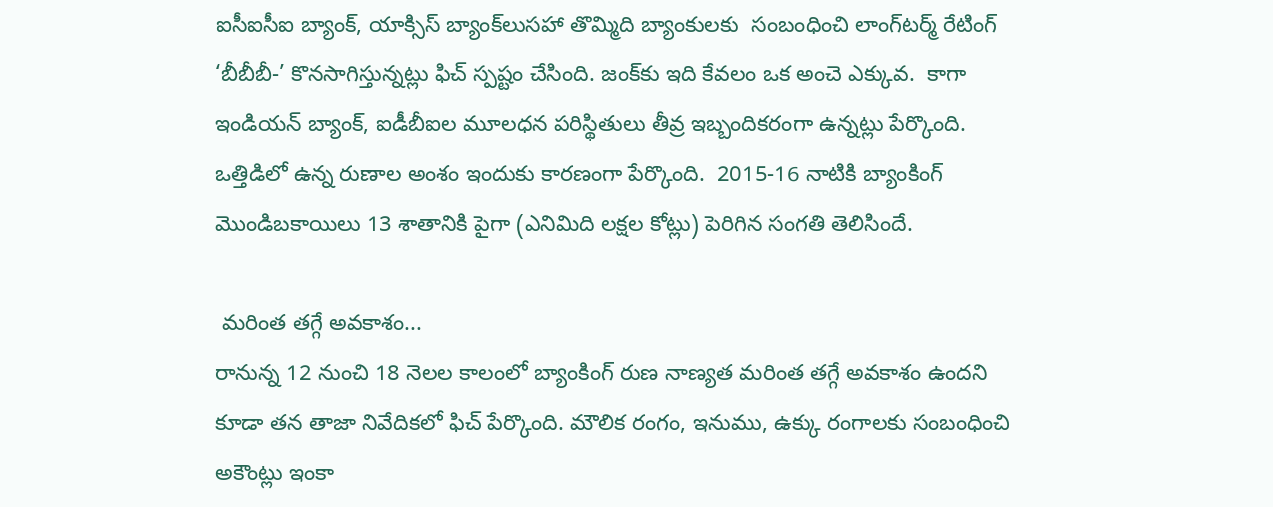ఐసీఐసీఐ బ్యాంక్, యాక్సిస్ బ్యాంక్‌లుసహా తొమ్మిది బ్యాంకులకు  సంబంధించి లాంగ్‌టర్మ్ రేటింగ్ ‘బీబీబీ-’ కొనసాగిస్తున్నట్లు ఫిచ్ స్పష్టం చేసింది. జంక్‌కు ఇది కేవలం ఒక అంచె ఎక్కువ.  కాగా ఇండియన్ బ్యాంక్, ఐడీబీఐల మూలధన పరిస్థితులు తీవ్ర ఇబ్బందికరంగా ఉన్నట్లు పేర్కొంది.  ఒత్తిడిలో ఉన్న రుణాల అంశం ఇందుకు కారణంగా పేర్కొంది.  2015-16 నాటికి బ్యాంకింగ్ మొండిబకాయిలు 13 శాతానికి పైగా (ఎనిమిది లక్షల కోట్లు) పెరిగిన సంగతి తెలిసిందే.

 మరింత తగ్గే అవకాశం...
రానున్న 12 నుంచి 18 నెలల కాలంలో బ్యాంకింగ్ రుణ నాణ్యత మరింత తగ్గే అవకాశం ఉందని కూడా తన తాజా నివేదికలో ఫిచ్ పేర్కొంది. మౌలిక రంగం, ఇనుము, ఉక్కు రంగాలకు సంబంధించి అకౌంట్లు ఇంకా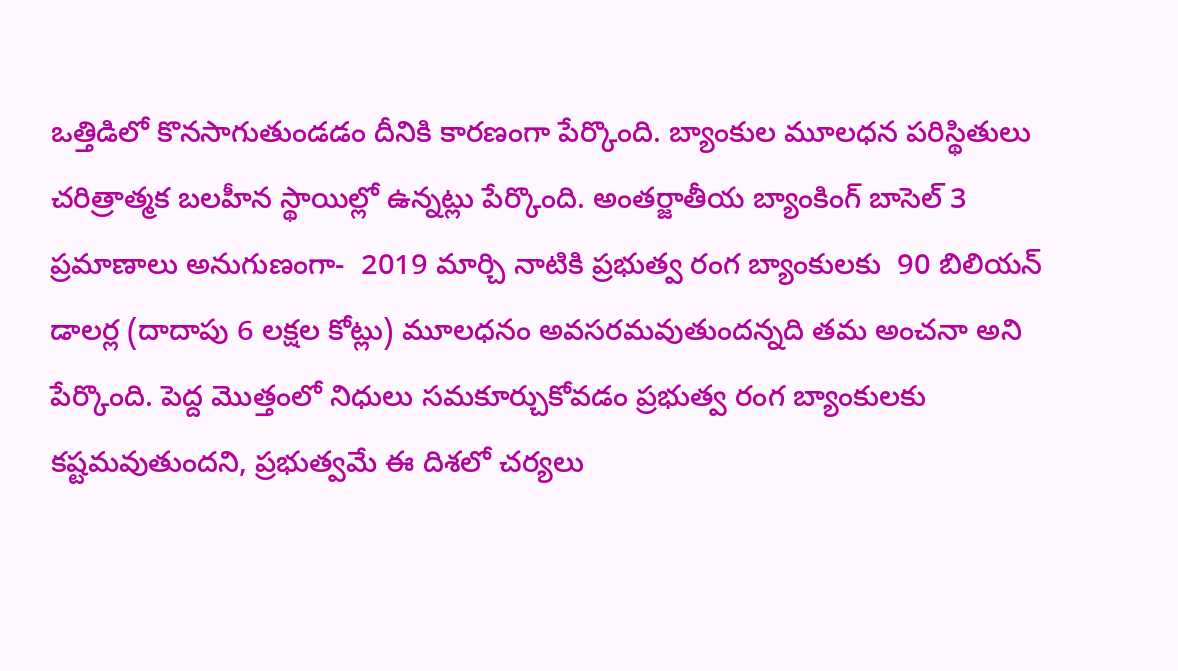ఒత్తిడిలో కొనసాగుతుండడం దీనికి కారణంగా పేర్కొంది. బ్యాంకుల మూలధన పరిస్థితులు చరిత్రాత్మక బలహీన స్థాయిల్లో ఉన్నట్లు పేర్కొంది. అంతర్జాతీయ బ్యాంకింగ్ బాసెల్ 3 ప్రమాణాలు అనుగుణంగా-  2019 మార్చి నాటికి ప్రభుత్వ రంగ బ్యాంకులకు  90 బిలియన్ డాలర్ల (దాదాపు 6 లక్షల కోట్లు) మూలధనం అవసరమవుతుందన్నది తమ అంచనా అని పేర్కొంది. పెద్ద మొత్తంలో నిధులు సమకూర్చుకోవడం ప్రభుత్వ రంగ బ్యాంకులకు కష్టమవుతుందని, ప్రభుత్వమే ఈ దిశలో చర్యలు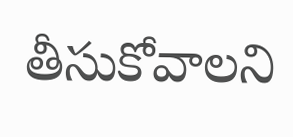తీసుకోవాలని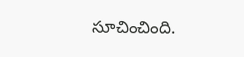సూచించింది.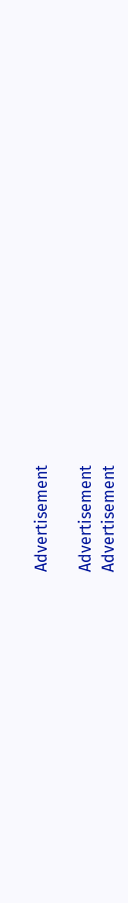Advertisement

Advertisement
Advertisement